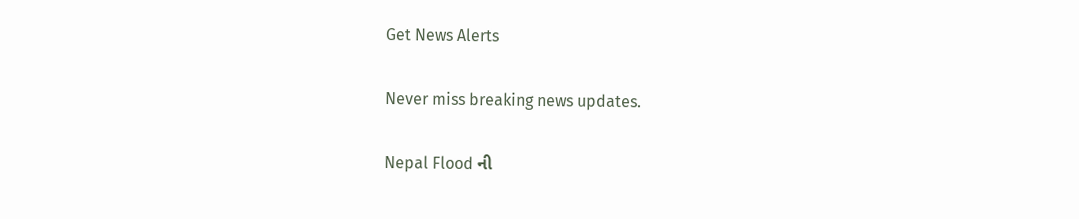Get News Alerts

Never miss breaking news updates.

Nepal Flood ની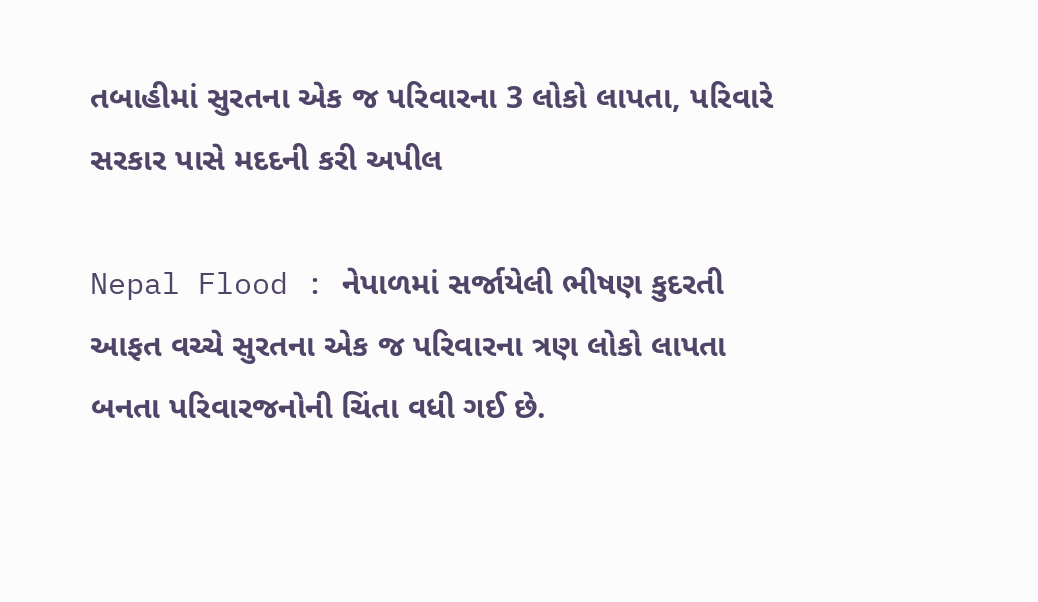તબાહીમાં સુરતના એક જ પરિવારના 3 લોકો લાપતા, પરિવારે સરકાર પાસે મદદની કરી અપીલ

Nepal Flood : નેપાળમાં સર્જાયેલી ભીષણ કુદરતી આફત વચ્ચે સુરતના એક જ પરિવારના ત્રણ લોકો લાપતા બનતા પરિવારજનોની ચિંતા વધી ગઈ છે.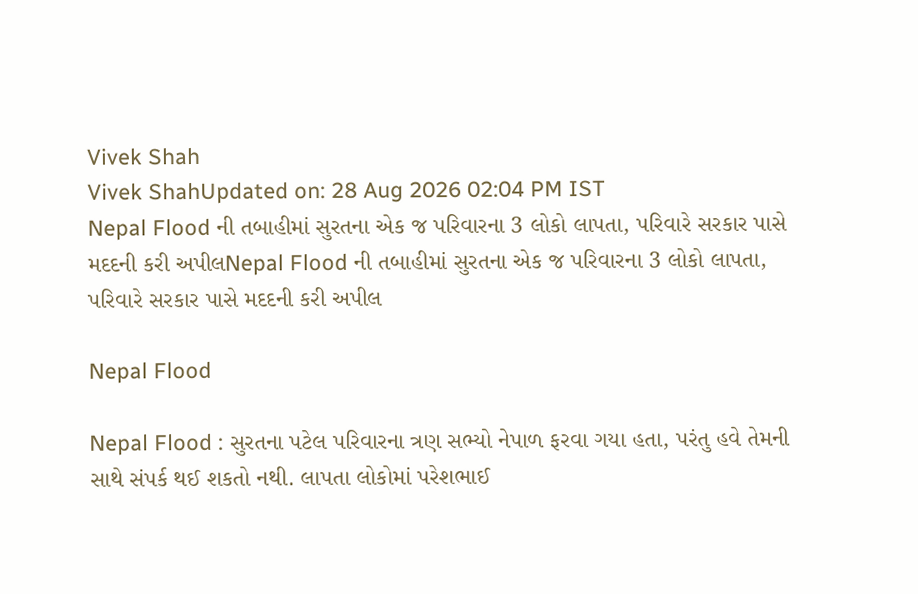Vivek Shah
Vivek ShahUpdated on: 28 Aug 2026 02:04 PM IST
Nepal Flood ની તબાહીમાં સુરતના એક જ પરિવારના 3 લોકો લાપતા, પરિવારે સરકાર પાસે મદદની કરી અપીલNepal Flood ની તબાહીમાં સુરતના એક જ પરિવારના 3 લોકો લાપતા, પરિવારે સરકાર પાસે મદદની કરી અપીલ

Nepal Flood

Nepal Flood : સુરતના પટેલ પરિવારના ત્રણ સભ્યો નેપાળ ફરવા ગયા હતા, પરંતુ હવે તેમની સાથે સંપર્ક થઈ શકતો નથી. લાપતા લોકોમાં પરેશભાઈ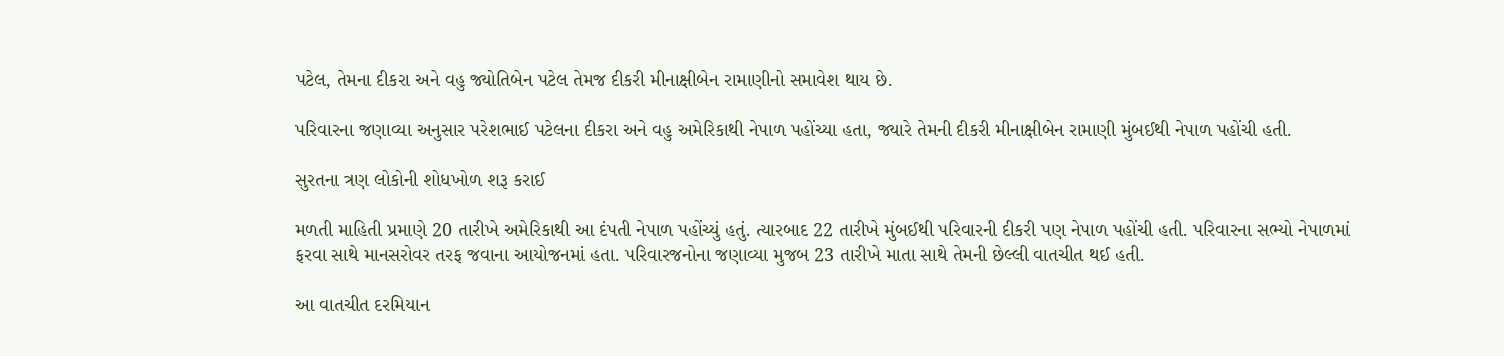પટેલ, તેમના દીકરા અને વહુ જ્યોતિબેન પટેલ તેમજ દીકરી મીનાક્ષીબેન રામાણીનો સમાવેશ થાય છે.

પરિવારના જણાવ્યા અનુસાર પરેશભાઈ પટેલના દીકરા અને વહુ અમેરિકાથી નેપાળ પહોંચ્યા હતા, જ્યારે તેમની દીકરી મીનાક્ષીબેન રામાણી મુંબઈથી નેપાળ પહોંચી હતી.

સુરતના ત્રણ લોકોની શોધખોળ શરૂ કરાઈ

મળતી માહિતી પ્રમાણે 20 તારીખે અમેરિકાથી આ દંપતી નેપાળ પહોંચ્યું હતું. ત્યારબાદ 22 તારીખે મુંબઈથી પરિવારની દીકરી પણ નેપાળ પહોંચી હતી. પરિવારના સભ્યો નેપાળમાં ફરવા સાથે માનસરોવર તરફ જવાના આયોજનમાં હતા. પરિવારજનોના જણાવ્યા મુજબ 23 તારીખે માતા સાથે તેમની છેલ્લી વાતચીત થઈ હતી.

આ વાતચીત દરમિયાન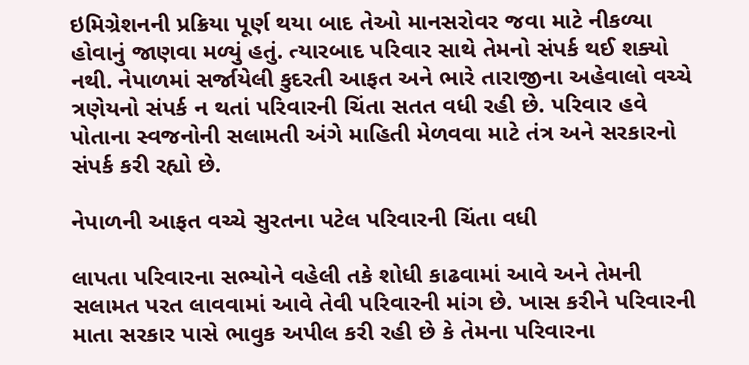ઇમિગ્રેશનની પ્રક્રિયા પૂર્ણ થયા બાદ તેઓ માનસરોવર જવા માટે નીકળ્યા હોવાનું જાણવા મળ્યું હતું. ત્યારબાદ પરિવાર સાથે તેમનો સંપર્ક થઈ શક્યો નથી. નેપાળમાં સર્જાયેલી કુદરતી આફત અને ભારે તારાજીના અહેવાલો વચ્ચે ત્રણેયનો સંપર્ક ન થતાં પરિવારની ચિંતા સતત વધી રહી છે. પરિવાર હવે પોતાના સ્વજનોની સલામતી અંગે માહિતી મેળવવા માટે તંત્ર અને સરકારનો સંપર્ક કરી રહ્યો છે.

નેપાળની આફત વચ્ચે સુરતના પટેલ પરિવારની ચિંતા વધી

લાપતા પરિવારના સભ્યોને વહેલી તકે શોધી કાઢવામાં આવે અને તેમની સલામત પરત લાવવામાં આવે તેવી પરિવારની માંગ છે. ખાસ કરીને પરિવારની માતા સરકાર પાસે ભાવુક અપીલ કરી રહી છે કે તેમના પરિવારના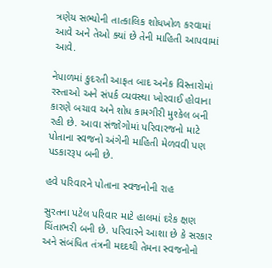ત્રણેય સભ્યોની તાત્કાલિક શોધખોળ કરવામાં આવે અને તેઓ ક્યાં છે તેની માહિતી આપવામાં આવે.

નેપાળમાં કુદરતી આફત બાદ અનેક વિસ્તારોમાં રસ્તાઓ અને સંપર્ક વ્યવસ્થા ખોરવાઈ હોવાના કારણે બચાવ અને શોધ કામગીરી મુશ્કેલ બની રહી છે. આવા સંજોગોમાં પરિવારજનો માટે પોતાના સ્વજનો અંગેની માહિતી મેળવવી પણ પડકારરૂપ બની છે.

હવે પરિવારને પોતાના સ્વજનોની રાહ

સુરતના પટેલ પરિવાર માટે હાલમાં દરેક ક્ષણ ચિંતાભરી બની છે. પરિવારને આશા છે કે સરકાર અને સંબંધિત તંત્રની મદદથી તેમના સ્વજનોનો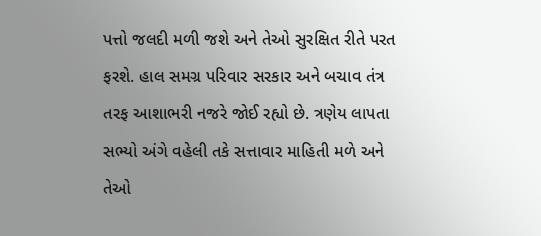પત્તો જલદી મળી જશે અને તેઓ સુરક્ષિત રીતે પરત ફરશે. હાલ સમગ્ર પરિવાર સરકાર અને બચાવ તંત્ર તરફ આશાભરી નજરે જોઈ રહ્યો છે. ત્રણેય લાપતા સભ્યો અંગે વહેલી તકે સત્તાવાર માહિતી મળે અને તેઓ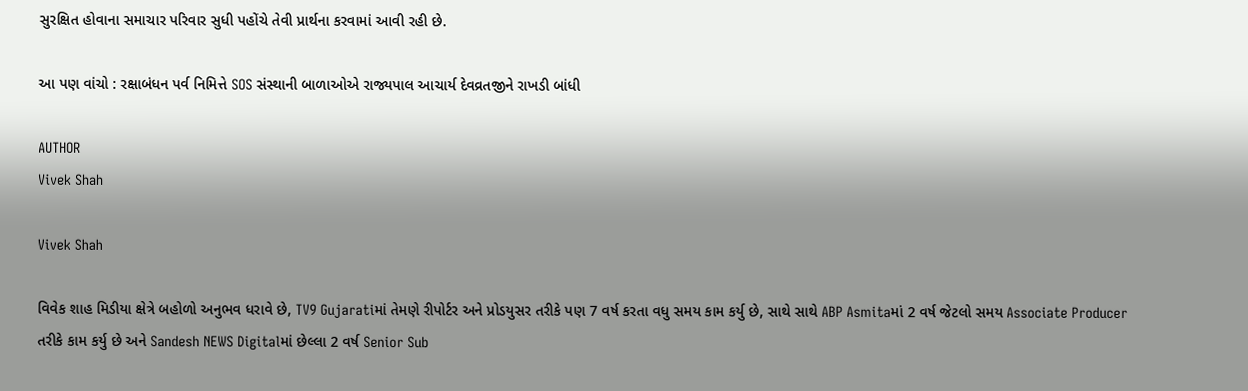સુરક્ષિત હોવાના સમાચાર પરિવાર સુધી પહોંચે તેવી પ્રાર્થના કરવામાં આવી રહી છે.

આ પણ વાંચો : રક્ષાબંધન પર્વ નિમિત્તે SOS સંસ્થાની બાળાઓએ રાજ્યપાલ આચાર્ય દેવવ્રતજીને રાખડી બાંધી

AUTHOR
Vivek Shah

Vivek Shah

વિવેક શાહ મિડીયા ક્ષેત્રે બહોળો અનુભવ ધરાવે છે, TV9 Gujaratiમાં તેમણે રીપોર્ટર અને પ્રોડયુસર તરીકે પણ 7 વર્ષ કરતા વધુ સમય કામ કર્યુ છે, સાથે સાથે ABP Asmitaમાં 2 વર્ષ જેટલો સમય Associate Producer તરીકે કામ કર્યુ છે અને Sandesh NEWS Digitalમાં છેલ્લા 2 વર્ષ Senior Sub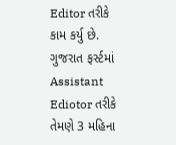Editor તરીકે કામ કર્યુ છે. ગુજરાત ફર્સ્ટમાં Assistant Ediotor તરીકે તેમણે 3 મહિના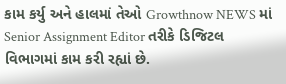કામ કર્યુ અને હાલમાં તેઓ Growthnow NEWS માં Senior Assignment Editor તરીકે ડિજિટલ વિભાગમાં કામ કરી રહ્યાં છે.